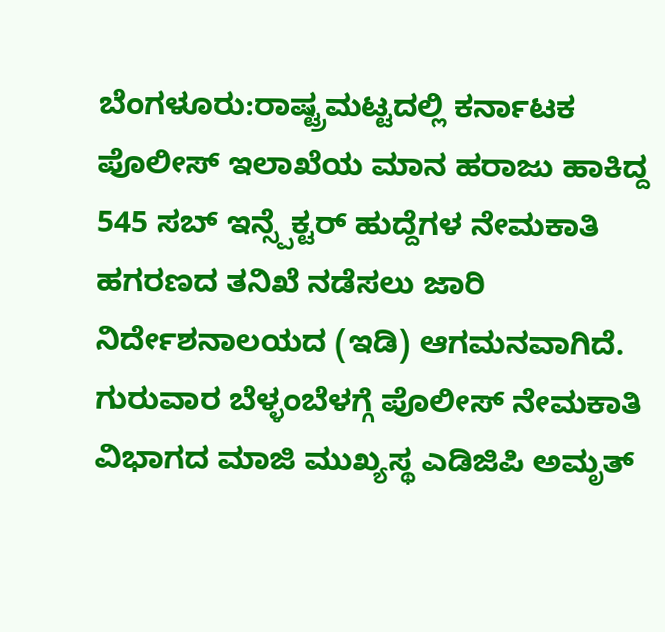ಬೆಂಗಳೂರು:ರಾಷ್ಟ್ರಮಟ್ಟದಲ್ಲಿ ಕರ್ನಾಟಕ ಪೊಲೀಸ್ ಇಲಾಖೆಯ ಮಾನ ಹರಾಜು ಹಾಕಿದ್ದ 545 ಸಬ್ ಇನ್ಸ್ಪೆಕ್ಟರ್ ಹುದ್ದೆಗಳ ನೇಮಕಾತಿ ಹಗರಣದ ತನಿಖೆ ನಡೆಸಲು ಜಾರಿ ನಿರ್ದೇಶನಾಲಯದ (ಇಡಿ) ಆಗಮನವಾಗಿದೆ. ಗುರುವಾರ ಬೆಳ್ಳಂಬೆಳಗ್ಗೆ ಪೊಲೀಸ್ ನೇಮಕಾತಿ ವಿಭಾಗದ ಮಾಜಿ ಮುಖ್ಯಸ್ಥ ಎಡಿಜಿಪಿ ಅಮೃತ್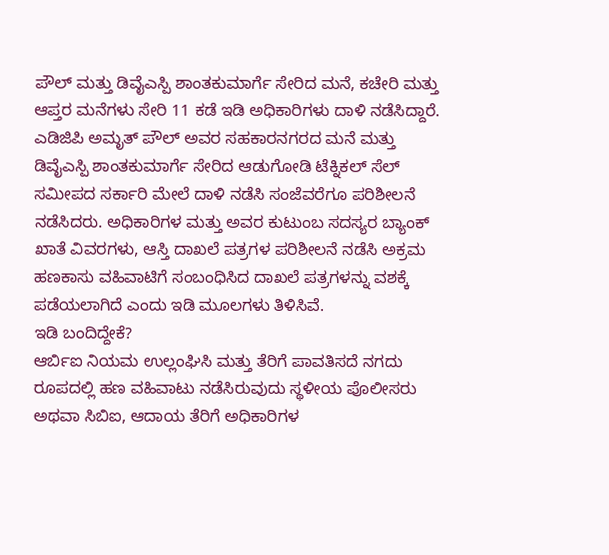ಪೌಲ್ ಮತ್ತು ಡಿವೈಎಸ್ಪಿ ಶಾಂತಕುಮಾರ್ಗೆ ಸೇರಿದ ಮನೆ, ಕಚೇರಿ ಮತ್ತು ಆಪ್ತರ ಮನೆಗಳು ಸೇರಿ 11 ಕಡೆ ಇಡಿ ಅಧಿಕಾರಿಗಳು ದಾಳಿ ನಡೆಸಿದ್ದಾರೆ.
ಎಡಿಜಿಪಿ ಅಮೃತ್ ಪೌಲ್ ಅವರ ಸಹಕಾರನಗರದ ಮನೆ ಮತ್ತು ಡಿವೈಎಸ್ಪಿ ಶಾಂತಕುಮಾರ್ಗೆ ಸೇರಿದ ಆಡುಗೋಡಿ ಟೆಕ್ನಿಕಲ್ ಸೆಲ್ ಸಮೀಪದ ಸರ್ಕಾರಿ ಮೇಲೆ ದಾಳಿ ನಡೆಸಿ ಸಂಜೆವರೆಗೂ ಪರಿಶೀಲನೆ ನಡೆಸಿದರು. ಅಧಿಕಾರಿಗಳ ಮತ್ತು ಅವರ ಕುಟುಂಬ ಸದಸ್ಯರ ಬ್ಯಾಂಕ್ ಖಾತೆ ವಿವರಗಳು, ಆಸ್ತಿ ದಾಖಲೆ ಪತ್ರಗಳ ಪರಿಶೀಲನೆ ನಡೆಸಿ ಅಕ್ರಮ ಹಣಕಾಸು ವಹಿವಾಟಿಗೆ ಸಂಬಂಧಿಸಿದ ದಾಖಲೆ ಪತ್ರಗಳನ್ನು ವಶಕ್ಕೆ ಪಡೆಯಲಾಗಿದೆ ಎಂದು ಇಡಿ ಮೂಲಗಳು ತಿಳಿಸಿವೆ.
ಇಡಿ ಬಂದಿದ್ದೇಕೆ?
ಆರ್ಬಿಐ ನಿಯಮ ಉಲ್ಲಂಘಿಸಿ ಮತ್ತು ತೆರಿಗೆ ಪಾವತಿಸದೆ ನಗದು ರೂಪದಲ್ಲಿ ಹಣ ವಹಿವಾಟು ನಡೆಸಿರುವುದು ಸ್ಥಳೀಯ ಪೊಲೀಸರು ಅಥವಾ ಸಿಬಿಐ, ಆದಾಯ ತೆರಿಗೆ ಅಧಿಕಾರಿಗಳ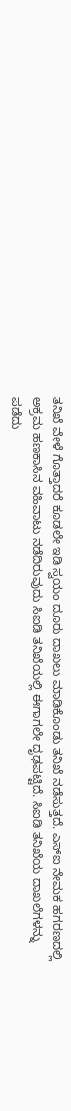ತನಿಖೆ ವೇಳೆ ಗೊತ್ತಾದರೆ ಕೂಡಲೇ ಇಡಿ ಸ್ವಯಂ ದೂರು ದಾಖಲು ಮಾಡಿಕೊಂಡು ತನಿಖೆ ನಡೆಸುತ್ತದೆ. ಎಸ್ಐ ನೇಮಕ ಹಗರಣದಲ್ಲಿ ಅಕ್ರಮ ಹಣಕಾಸಿನ ವಹಿವಾಟು ನಡೆದಿರುವುದು ಸಿಐಡಿ ತನಿಖೆಯಲ್ಲಿ ಈಗಾಗಲೇ ದೃಢಪಟ್ಟಿದೆ. ಸಿಐಡಿ ತನಿಖೆಯ ದಾಖಲೆಗಳನ್ನು ಪಡೆದು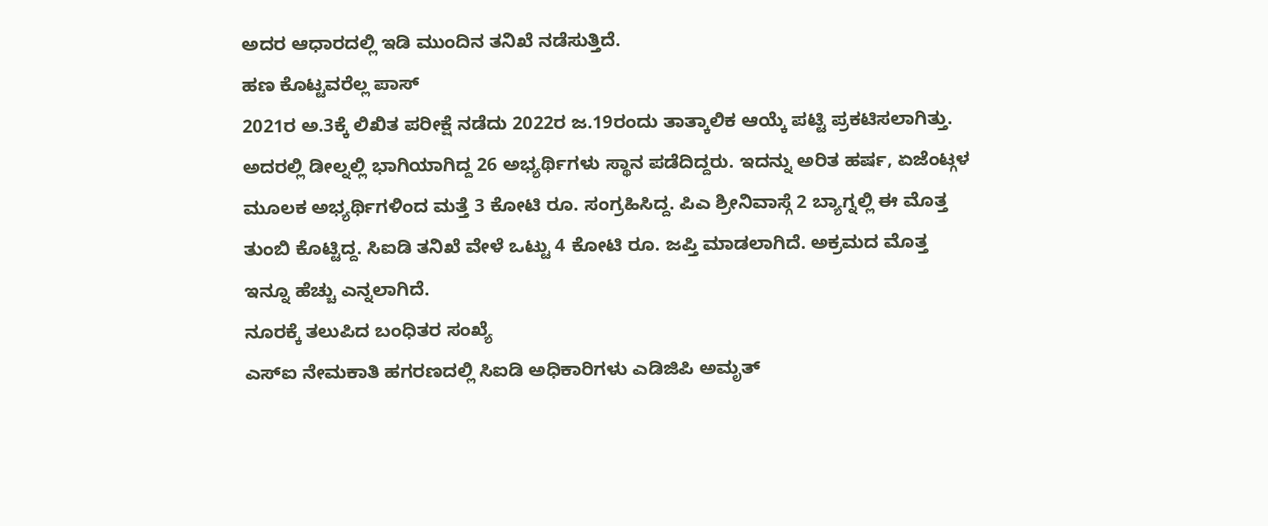ಅದರ ಆಧಾರದಲ್ಲಿ ಇಡಿ ಮುಂದಿನ ತನಿಖೆ ನಡೆಸುತ್ತಿದೆ.
ಹಣ ಕೊಟ್ಟವರೆಲ್ಲ ಪಾಸ್
2021ರ ಅ.3ಕ್ಕೆ ಲಿಖಿತ ಪರೀಕ್ಷೆ ನಡೆದು 2022ರ ಜ.19ರಂದು ತಾತ್ಕಾಲಿಕ ಆಯ್ಕೆ ಪಟ್ಟಿ ಪ್ರಕಟಿಸಲಾಗಿತ್ತು. ಅದರಲ್ಲಿ ಡೀಲ್ನಲ್ಲಿ ಭಾಗಿಯಾಗಿದ್ದ 26 ಅಭ್ಯರ್ಥಿಗಳು ಸ್ಥಾನ ಪಡೆದಿದ್ದರು. ಇದನ್ನು ಅರಿತ ಹರ್ಷ, ಏಜೆಂಟ್ಗಳ ಮೂಲಕ ಅಭ್ಯರ್ಥಿಗಳಿಂದ ಮತ್ತೆ 3 ಕೋಟಿ ರೂ. ಸಂಗ್ರಹಿಸಿದ್ದ. ಪಿಎ ಶ್ರೀನಿವಾಸ್ಗೆ 2 ಬ್ಯಾಗ್ನಲ್ಲಿ ಈ ಮೊತ್ತ ತುಂಬಿ ಕೊಟ್ಟಿದ್ದ. ಸಿಐಡಿ ತನಿಖೆ ವೇಳೆ ಒಟ್ಟು 4 ಕೋಟಿ ರೂ. ಜಪ್ತಿ ಮಾಡಲಾಗಿದೆ. ಅಕ್ರಮದ ಮೊತ್ತ ಇನ್ನೂ ಹೆಚ್ಚು ಎನ್ನಲಾಗಿದೆ.
ನೂರಕ್ಕೆ ತಲುಪಿದ ಬಂಧಿತರ ಸಂಖ್ಯೆ
ಎಸ್ಐ ನೇಮಕಾತಿ ಹಗರಣದಲ್ಲಿ ಸಿಐಡಿ ಅಧಿಕಾರಿಗಳು ಎಡಿಜಿಪಿ ಅಮೃತ್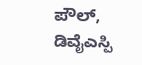ಪೌಲ್, ಡಿವೈಎಸ್ಪಿ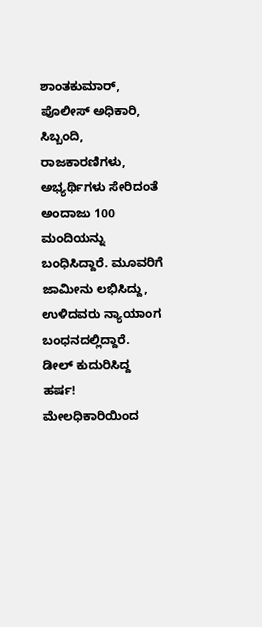ಶಾಂತಕುಮಾರ್, ಪೊಲೀಸ್ ಅಧಿಕಾರಿ, ಸಿಬ್ಬಂದಿ, ರಾಜಕಾರಣಿಗಳು, ಅಭ್ಯರ್ಥಿಗಳು ಸೇರಿದಂತೆ ಅಂದಾಜು 100 ಮಂದಿಯನ್ನು ಬಂಧಿಸಿದ್ದಾರೆ. ಮೂವರಿಗೆ ಜಾಮೀನು ಲಭಿಸಿದ್ದು, ಉಳಿದವರು ನ್ಯಾಯಾಂಗ ಬಂಧನದಲ್ಲಿದ್ದಾರೆ.
ಡೀಲ್ ಕುದುರಿಸಿದ್ದ ಹರ್ಷ!
ಮೇಲಧಿಕಾರಿಯಿಂದ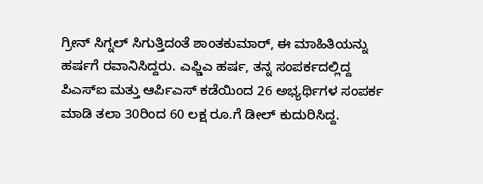ಗ್ರೀನ್ ಸಿಗ್ನಲ್ ಸಿಗುತ್ತಿದಂತೆ ಶಾಂತಕುಮಾರ್, ಈ ಮಾಹಿತಿಯನ್ನು ಹರ್ಷಗೆ ರವಾನಿಸಿದ್ದರು. ಎಫ್ಡಿಎ ಹರ್ಷ, ತನ್ನ ಸಂಪರ್ಕದಲ್ಲಿದ್ದ ಪಿಎಸ್ಐ ಮತ್ತು ಆರ್ಪಿಎಸ್ ಕಡೆಯಿಂದ 26 ಅಭ್ಯರ್ಥಿಗಳ ಸಂಪರ್ಕ ಮಾಡಿ ತಲಾ 30ರಿಂದ 60 ಲಕ್ಷ ರೂ.ಗೆ ಡೀಲ್ ಕುದುರಿಸಿದ್ದ.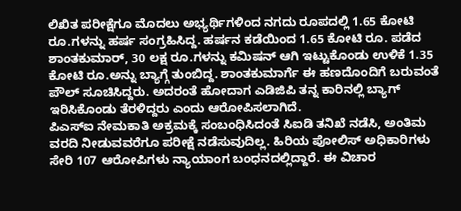ಲಿಖಿತ ಪರೀಕ್ಷೆಗೂ ಮೊದಲು ಅಭ್ಯರ್ಥಿಗಳಿಂದ ನಗದು ರೂಪದಲ್ಲಿ 1.65 ಕೋಟಿ ರೂ.ಗಳನ್ನು ಹರ್ಷ ಸಂಗ್ರಹಿಸಿದ್ದ. ಹರ್ಷನ ಕಡೆಯಿಂದ 1.65 ಕೋಟಿ ರೂ. ಪಡೆದ ಶಾಂತಕುಮಾರ್, 30 ಲಕ್ಷ ರೂ.ಗಳನ್ನು ಕಮಿಷನ್ ಆಗಿ ಇಟ್ಟುಕೊಂಡು ಉಳಿಕೆ 1.35 ಕೋಟಿ ರೂ.ಅನ್ನು ಬ್ಯಾಗ್ಗೆ ತುಂಬಿದ್ದ. ಶಾಂತಕುಮಾರ್ಗೆ ಈ ಹಣದೊಂದಿಗೆ ಬರುವಂತೆ ಪೌಲ್ ಸೂಚಿಸಿದ್ದರು. ಅದರಂತೆ ಹೋದಾಗ ಎಡಿಜಿಪಿ ತನ್ನ ಕಾರಿನಲ್ಲಿ ಬ್ಯಾಗ್ ಇರಿಸಿಕೊಂಡು ತೆರಳಿದ್ದರು ಎಂದು ಆರೋಪಿಸಲಾಗಿದೆ.
ಪಿಎಸ್ಐ ನೇಮಕಾತಿ ಅಕ್ರಮಕ್ಕೆ ಸಂಬಂಧಿಸಿದಂತೆ ಸಿಐಡಿ ತನಿಖೆ ನಡೆಸಿ, ಅಂತಿಮ ವರದಿ ನೀಡುವವರೆಗೂ ಪರೀಕ್ಷೆ ನಡೆಸುವುದಿಲ್ಲ. ಹಿರಿಯ ಪೋಲಿಸ್ ಅಧಿಕಾರಿಗಳು ಸೇರಿ 107 ಆರೋಪಿಗಳು ನ್ಯಾಯಾಂಗ ಬಂಧನದಲ್ಲಿದ್ದಾರೆ. ಈ ವಿಚಾರ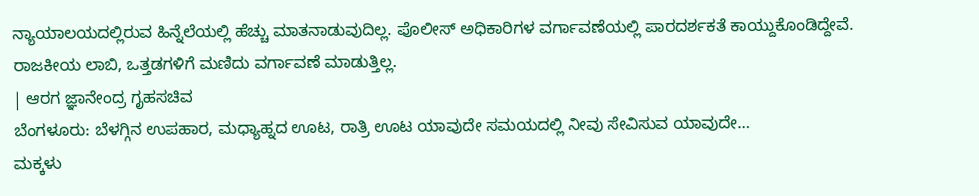ನ್ಯಾಯಾಲಯದಲ್ಲಿರುವ ಹಿನ್ನೆಲೆಯಲ್ಲಿ ಹೆಚ್ಚು ಮಾತನಾಡುವುದಿಲ್ಲ. ಪೊಲೀಸ್ ಅಧಿಕಾರಿಗಳ ವರ್ಗಾವಣೆಯಲ್ಲಿ ಪಾರದರ್ಶಕತೆ ಕಾಯ್ದುಕೊಂಡಿದ್ದೇವೆ. ರಾಜಕೀಯ ಲಾಬಿ, ಒತ್ತಡಗಳಿಗೆ ಮಣಿದು ವರ್ಗಾವಣೆ ಮಾಡುತ್ತಿಲ್ಲ.
| ಆರಗ ಜ್ಞಾನೇಂದ್ರ ಗೃಹಸಚಿವ
ಬೆಂಗಳೂರು: ಬೆಳಗ್ಗಿನ ಉಪಹಾರ, ಮಧ್ಯಾಹ್ನದ ಊಟ, ರಾತ್ರಿ ಊಟ ಯಾವುದೇ ಸಮಯದಲ್ಲಿ ನೀವು ಸೇವಿಸುವ ಯಾವುದೇ…
ಮಕ್ಕಳು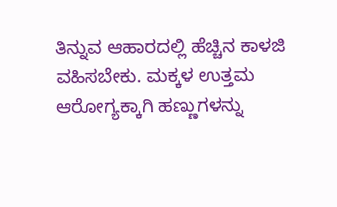ತಿನ್ನುವ ಆಹಾರದಲ್ಲಿ ಹೆಚ್ಚಿನ ಕಾಳಜಿ ವಹಿಸಬೇಕು. ಮಕ್ಕಳ ಉತ್ತಮ ಆರೋಗ್ಯಕ್ಕಾಗಿ ಹಣ್ಣುಗಳನ್ನು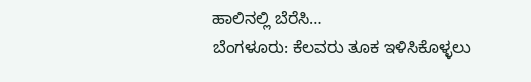ಹಾಲಿನಲ್ಲಿ ಬೆರೆಸಿ…
ಬೆಂಗಳೂರು: ಕೆಲವರು ತೂಕ ಇಳಿಸಿಕೊಳ್ಳಲು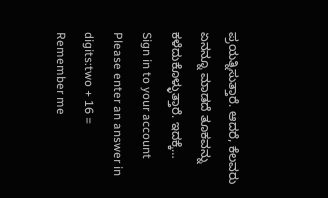ಪ್ರಯತ್ನಿಸುತ್ತಾರೆ. ಆದರೆ, ಕೆಲವರು ಏನನ್ನೂ ಮಾಡದೆ ತೂಕವನ್ನು ಕಳೆದುಕೊಳ್ಳುತ್ತಾರೆ. ಇದಕ್ಕೆ…
Sign in to your account
Please enter an answer in digits:two + 16 =
Remember me